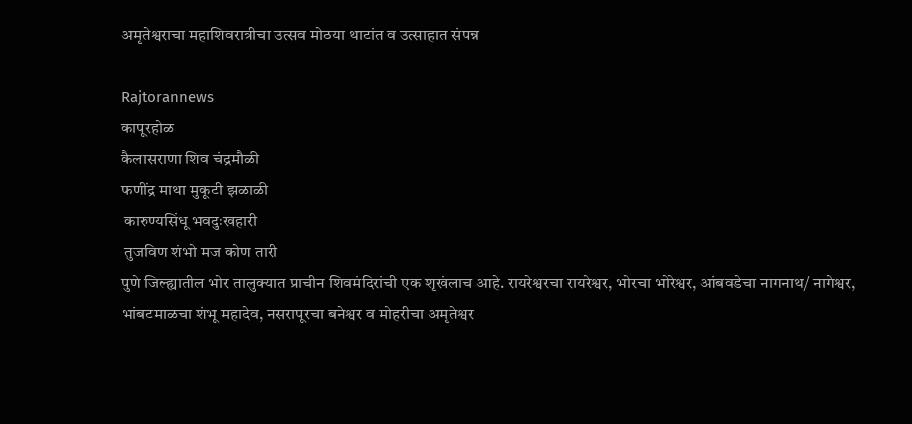अमृतेश्वराचा महाशिवरात्रीचा उत्सव मोठया थाटांत व उत्साहात संपन्न

Rajtorannews
कापूरहोळ
कैलासराणा शिव चंद्रमौळी
फणींद्र माथा मुकूटी झळाळी
 कारुण्यसिंधू भवदुःखहारी
 तुजविण शंभो मज कोण तारी
पुणे जिल्ह्यातील भोर तालुक्यात प्राचीन शिवमंदिरांची एक शृखंलाच आहे. रायरेश्वरचा रायरेश्वर, भोरचा भोरेश्वर, आंबवडेचा नागनाथ/ नागेश्वर, भांबटमाळचा शंभू महादेव, नसरापूरचा बनेश्वर व मोहरीचा अमृतेश्वर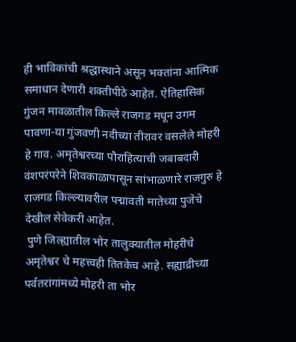ही भाविकांची श्रद्धास्थाने असून भक्तांना आत्मिक समाधान देणारी शक्तीपीठे आहेत. ऐतिहासिक गुंजन मावळातील किल्ले राजगड मधून उगम पावणा-या गुंजवणी नदीच्या तीरावर वसलेले मोहरी हे गाव. अमृतेश्वरच्या पौराहित्याची जबाबदारी वंशपरंपरेने शिवकाळापासून सांभाळणारे राजगुरु हे राजगड किल्ल्यावरील पद्मावती मातेच्या पुजेचे देखील सेवेकरी आहेत.
 पुणे जिल्ह्यातील भोर तालुक्यातील मोहरीचे अमृतेश्वर चे महत्त्वही तितकेच आहे. सह्याद्रीच्या पर्वतरांगांमध्ये मोहरी ता भोर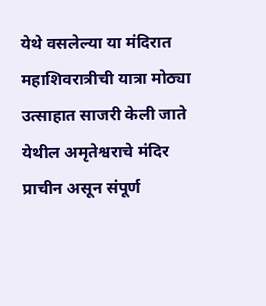येथे वसलेल्या या मंदिरात महाशिवरात्रीची यात्रा मोठ्या उत्साहात साजरी केली जाते येथील अमृतेश्वराचे मंदिर प्राचीन असून संपूर्ण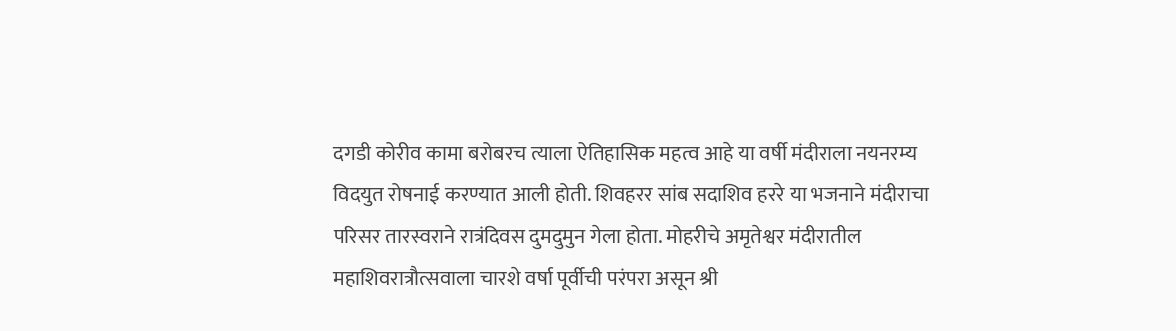दगडी कोरीव कामा बरोबरच त्याला ऐतिहासिक महत्व आहे या वर्षी मंदीराला नयनरम्य विदयुत रोषनाई करण्यात आली होती. शिवहरर सांब सदाशिव हररे या भजनाने मंदीराचा परिसर तारस्वराने रात्रंदिवस दुमदुमुन गेला होता. मोहरीचे अमृतेश्वर मंदीरातील महाशिवरात्रौत्सवाला चारशे वर्षा पूर्वीची परंपरा असून श्री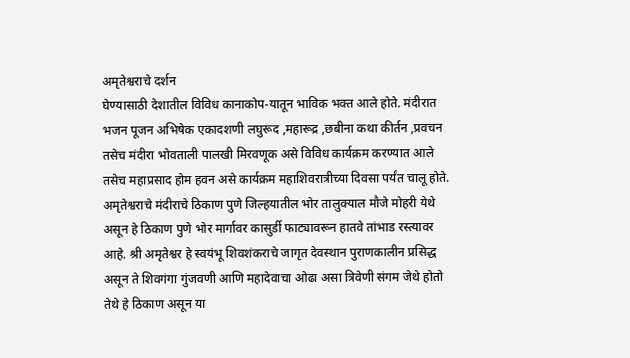अमृतेश्वराचे दर्शन
घेण्यासाठी देशातील विविध कानाकोप-यातून भाविक भक्त आले होते. मंदीरात भजन पूजन अभिषेक एकादशणी लघुरूद ,महारूद्र ,छबीना कथा कीर्तन ,प्रवचन तसेच मंदीरा भोवताली पालखी मिरवणूक असे विविध कार्यक्रम करण्यात आले तसेच महाप्रसाद होम हवन असे कार्यक्रम महाशिवरात्रीच्या दिवसा पर्यंत चालू होते.
अमृतेश्वराचे मंदीराचे ठिकाण पुणे जिल्हयातील भोर तालुक्याल मौजे मोहरी येथे असून हे ठिकाण पुणे भोर मार्गावर कासुर्डी फाट्यावरून हातवे तांभाड रस्त्यावर आहे. श्री अमृतेश्वर हे स्वयंभू शिवशंकराचे जागृत देवस्थान पुराणकालीन प्रसिद्ध असून ते शिवगंगा गुंजवणी आणि महादेवाचा ओढा असा त्रिवेणी संगम जेथे होतो तेथे हे ठिकाण असून या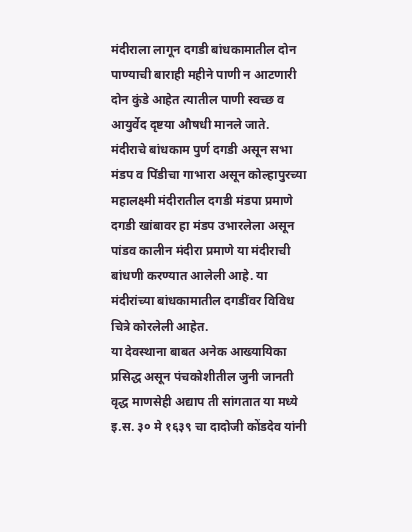मंदीराला लागून दगडी बांधकामातील दोन पाण्याची बाराही महीने पाणी न आटणारी दोन कुंडे आहेत त्यातील पाणी स्वच्छ व आयुर्वेद दृष्टया औषधी मानले जाते. मंदीराचे बांधकाम पुर्ण दगडी असून सभा मंडप व पिंडीचा गाभारा असून कोल्हापुरच्या महालक्ष्मी मंदीरातील दगडी मंडपा प्रमाणे दगडी खांबावर हा मंडप उभारलेला असून पांडव कालीन मंदीरा प्रमाणे या मंदीराची बांधणी करण्यात आलेली आहे. या मंदीरांच्या बांधकामातील दगडींवर विविध चित्रे कोरलेली आहेत.
या देवस्थाना बाबत अनेक आख्यायिका प्रसिद्ध असून पंचकोशीतील जुनी जानती वृद्ध माणसेही अद्याप ती सांगतात या मध्ये इ.स. ३० मे १६३९ चा दादोजी कोंडदेव यांनी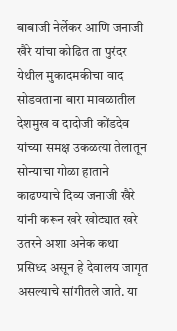बाबाजी नेर्लेकर आणि जनाजी खैरे यांचा कोढित ता पुरंदर येथील मुकादमकीचा वाद सोडवताना बारा मावळातील देशमुख व दादोजी कोंडदेव यांच्या समक्ष उकळत्या तेलातून सोन्याचा गोळा हाताने काढण्याचे दिव्य जनाजी खैरे यांनी करून खरे खोट्यात खरे उतरने अशा अनेक कथा प्रसिध्द असून हे देवालय जागृत असल्याचे सांगीतले जाते. या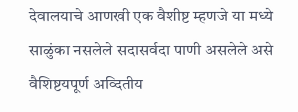देवालयाचे आणखी एक वैशीष्ट म्हणजे या मध्ये साळुंका नसलेले सदासर्वदा पाणी असलेले असे वैशिष्टयपूर्ण अव्दितीय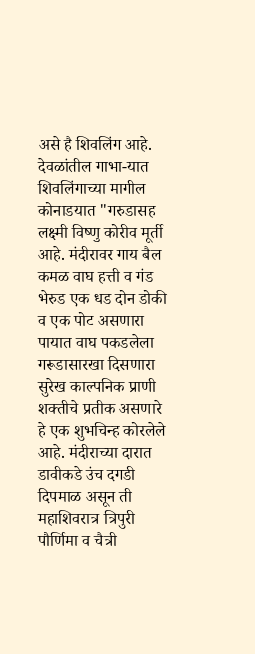असे है शिवलिंग आहे. देवळांतील गाभा-यात शिवलिंगाच्या मागील कोनाडयात "गरुडासह लक्ष्मी विष्णु कोरीव मूर्ती आहे. मंदीरावर गाय बैल कमळ वाघ हत्ती व गंड भेरुड एक धड दोन डोकी व एक पोट असणारा पायात वाघ पकडलेला गरूडासारखा दिसणारा सुरेख काल्पनिक प्राणी शक्तीचे प्रतीक असणारे हे एक शुभचिन्ह कोरलेले आहे. मंदीराच्या दारात डावीकडे उंच दगडी दिपमाळ असून ती महाशिवरात्र त्रिपुरी पौर्णिमा व चैत्री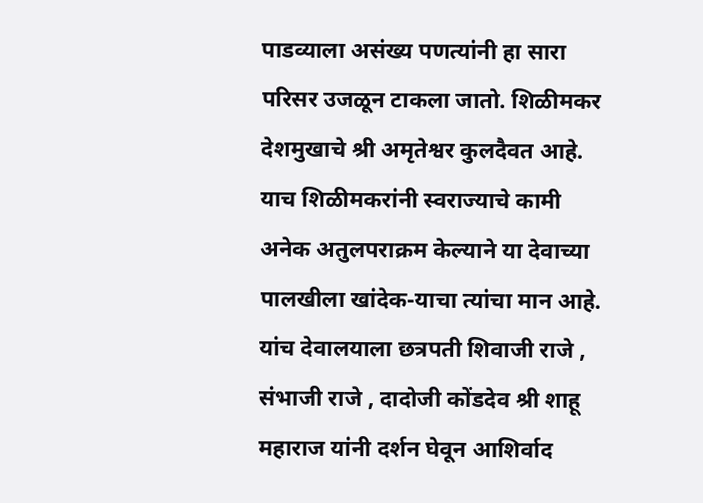पाडव्याला असंख्य पणत्यांनी हा सारा परिसर उजळून टाकला जातो. शिळीमकर देशमुखाचे श्री अमृतेश्वर कुलदैवत आहे. याच शिळीमकरांनी स्वराज्याचे कामी अनेक अतुलपराक्रम केल्याने या देवाच्या पालखीला खांदेक-याचा त्यांचा मान आहे. यांच देवालयाला छत्रपती शिवाजी राजे , संभाजी राजे , दादोजी कोंडदेव श्री शाहू महाराज यांनी दर्शन घेवून आशिर्वाद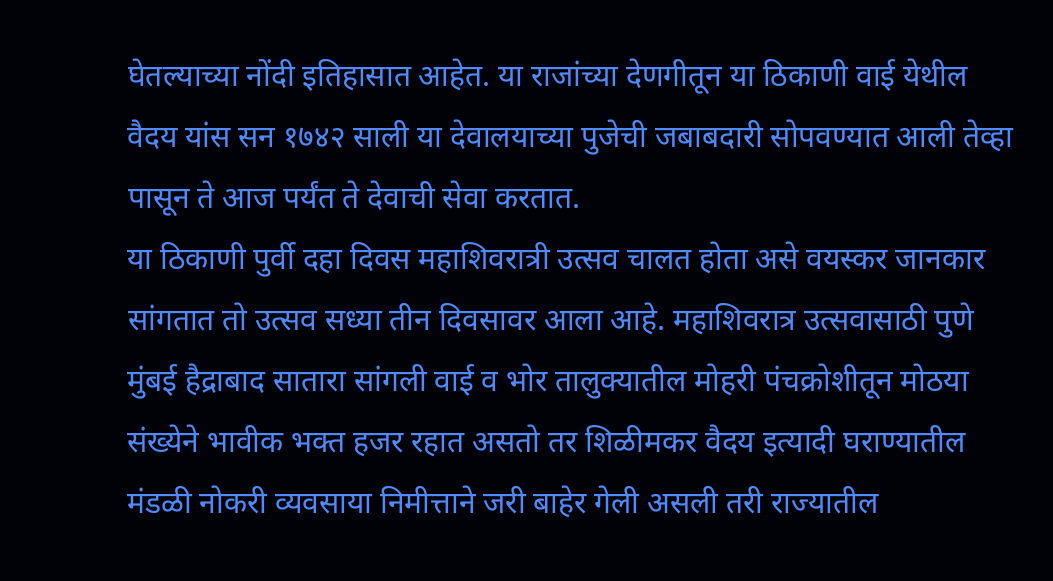घेतल्याच्या नोंदी इतिहासात आहेत. या राजांच्या देणगीतून या ठिकाणी वाई येथील वैदय यांस सन १७४२ साली या देवालयाच्या पुजेची जबाबदारी सोपवण्यात आली तेव्हा पासून ते आज पर्यंत ते देवाची सेवा करतात.
या ठिकाणी पुर्वी दहा दिवस महाशिवरात्री उत्सव चालत होता असे वयस्कर जानकार सांगतात तो उत्सव सध्या तीन दिवसावर आला आहे. महाशिवरात्र उत्सवासाठी पुणे मुंबई हैद्राबाद सातारा सांगली वाई व भोर तालुक्यातील मोहरी पंचक्रोशीतून मोठया संख्येने भावीक भक्त हजर रहात असतो तर शिळीमकर वैदय इत्यादी घराण्यातील मंडळी नोकरी व्यवसाया निमीत्ताने जरी बाहेर गेली असली तरी राज्यातील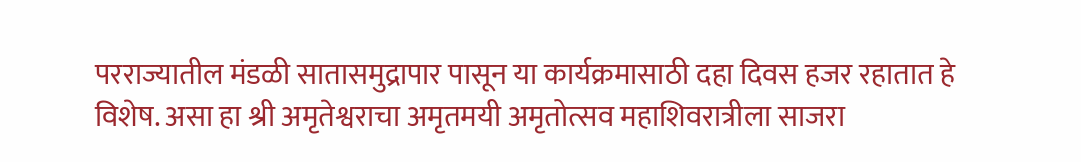परराज्यातील मंडळी सातासमुद्रापार पासून या कार्यक्रमासाठी दहा दिवस हजर रहातात हे विशेष. असा हा श्री अमृतेश्वराचा अमृतमयी अमृतोत्सव महाशिवरात्रीला साजरा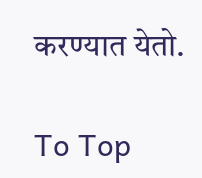करण्यात येतो.

To Top